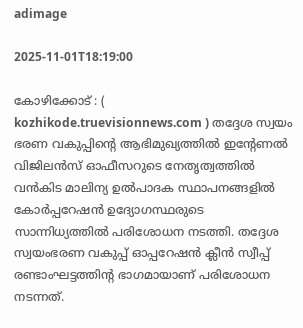adimage

2025-11-01T18:19:00

കോഴിക്കോട് : ( kozhikode.truevisionnews.com ) തദ്ദേശ സ്വയം ഭരണ വകുപ്പിന്റെ ആഭിമുഖ്യത്തിൽ ഇന്റേണൽ വിജിലൻസ് ഓഫീസറുടെ നേതൃത്വത്തിൽ വൻകിട മാലിന്യ ഉൽപാദക സ്ഥാപനങ്ങളിൽ കോർപ്പറേഷൻ ഉദ്യോഗസ്ഥരുടെ സാന്നിധ്യത്തിൽ പരിശോധന നടത്തി. തദ്ദേശ സ്വയംഭരണ വകുപ്പ് ഓപ്പറേഷൻ ക്ലീൻ സ്വീപ്പ് രണ്ടാംഘട്ടത്തിന്റ ഭാഗമായാണ് പരിശോധന നടന്നത്.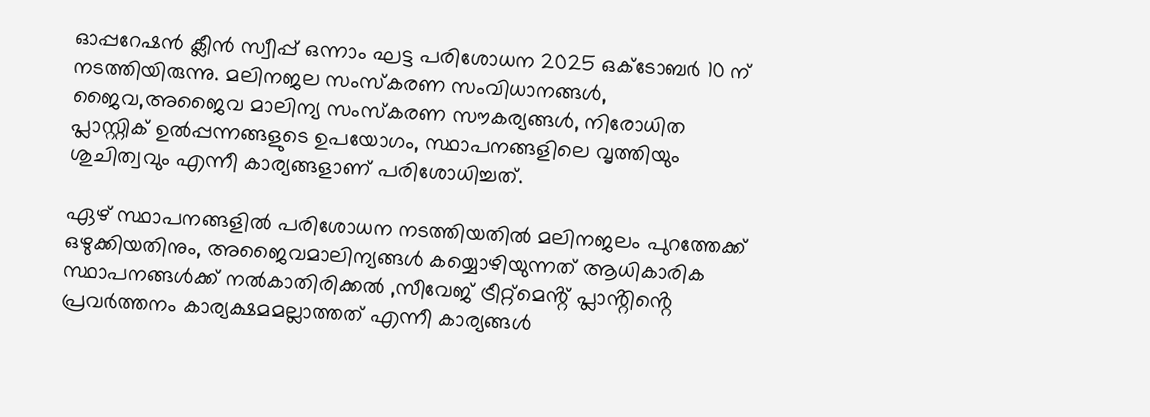ഓപ്പറേഷൻ ക്ലീൻ സ്വീപ്പ് ഒന്നാം ഘട്ട പരിശോധന 2025 ഒക്ടോബർ 10 ന് നടത്തിയിരുന്നു. മലിനജല സംസ്കരണ സംവിധാനങ്ങൾ, ജൈവ,അജൈവ മാലിന്യ സംസ്കരണ സൗകര്യങ്ങൾ, നിരോധിത പ്ലാസ്റ്റിക് ഉൽപ്പന്നങ്ങളുടെ ഉപയോഗം, സ്ഥാപനങ്ങളിലെ വൃത്തിയും ശുചിത്വവും എന്നീ കാര്യങ്ങളാണ് പരിശോധിച്ചത്.

ഏഴ് സ്ഥാപനങ്ങളിൽ പരിശോധന നടത്തിയതിൽ മലിനജലം പുറത്തേക്ക് ഒഴുക്കിയതിനും, അജൈവമാലിന്യങ്ങൾ കയ്യൊഴിയുന്നത് ആധികാരിക സ്ഥാപനങ്ങൾക്ക് നൽകാതിരിക്കൽ ,സീവേജ് ട്രീറ്റ്മെൻ്റ് പ്ലാൻ്റിൻ്റെ പ്രവർത്തനം കാര്യക്ഷമമല്ലാത്തത് എന്നീ കാര്യങ്ങൾ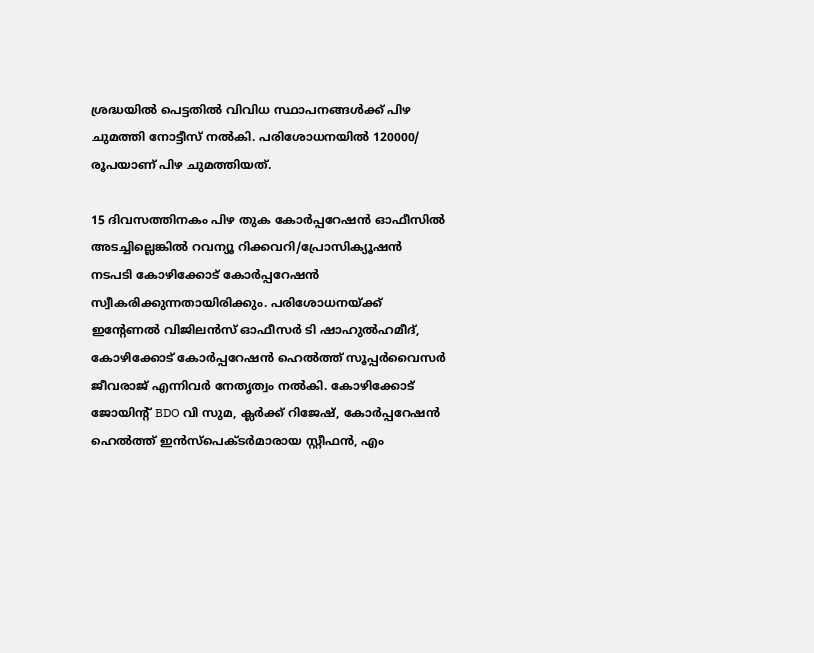ശ്രദ്ധയിൽ പെട്ടതിൽ വിവിധ സ്ഥാപനങ്ങൾക്ക് പിഴ ചുമത്തി നോട്ടീസ് നൽകി. പരിശോധനയിൽ 120000/ രൂപയാണ് പിഴ ചുമത്തിയത്.

15 ദിവസത്തിനകം പിഴ തുക കോർപ്പറേഷൻ ഓഫീസിൽ അടച്ചില്ലെങ്കിൽ റവന്യൂ റിക്കവറി/പ്രോസിക്യൂഷൻ നടപടി കോഴിക്കോട് കോർപ്പറേഷൻ സ്വീകരിക്കുന്നതായിരിക്കും. പരിശോധനയ്ക്ക് ഇന്റേണൽ വിജിലൻസ് ഓഫീസർ ടി ഷാഹുൽഹമീദ്, കോഴിക്കോട് കോർപ്പറേഷൻ ഹെൽത്ത് സൂപ്പർവൈസർ ജീവരാജ് എന്നിവർ നേതൃത്വം നൽകി. കോഴിക്കോട് ജോയിൻ്റ് BDO വി സുമ, ക്ലർക്ക് റിജേഷ്, കോർപ്പറേഷൻ ഹെൽത്ത് ഇൻസ്പെക്ടർമാരായ സ്റ്റീഫൻ, എം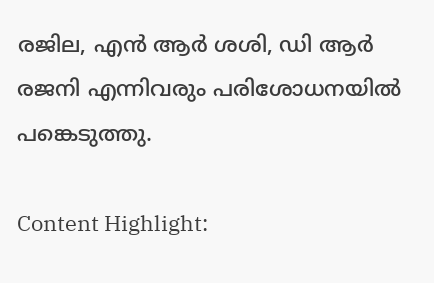രജില, എൻ ആർ ശശി, ഡി ആർ രജനി എന്നിവരും പരിശോധനയിൽ പങ്കെടുത്തു.

Content Highlight: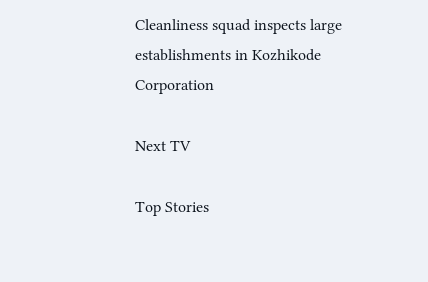Cleanliness squad inspects large establishments in Kozhikode Corporation

Next TV

Top Stories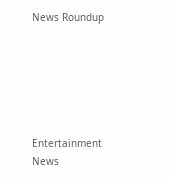News Roundup






Entertainment News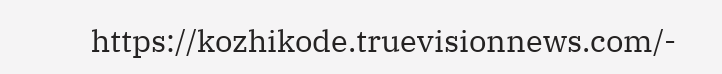https://kozhikode.truevisionnews.com/-